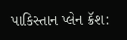પાકિસ્તાન પ્લેન ક્રૅશ: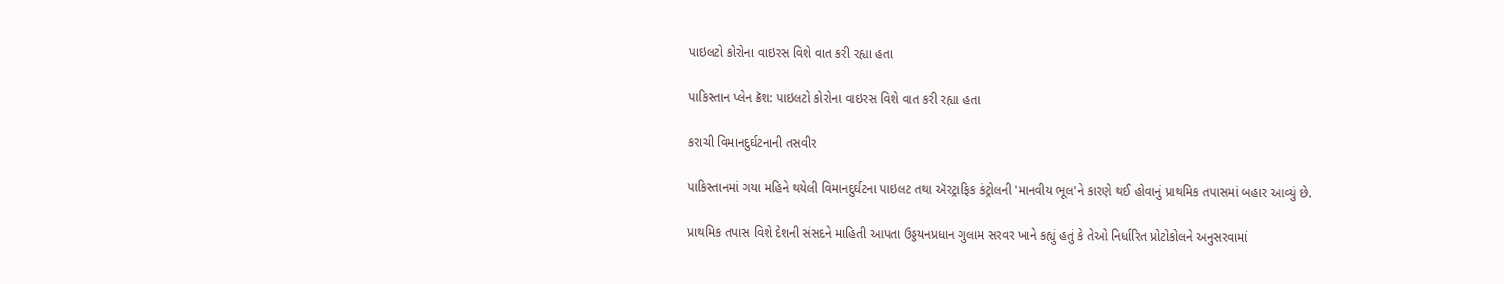પાઇલટો કોરોના વાઇરસ વિશે વાત કરી રહ્યા હતા

પાકિસ્તાન પ્લેન ક્રૅશ: પાઇલટો કોરોના વાઇરસ વિશે વાત કરી રહ્યા હતા

કરાચી વિમાનદુર્ઘટનાની તસવીર

પાકિસ્તાનમાં ગયા મહિને થયેલી વિમાનદુર્ઘટના પાઇલટ તથા ઍરટ્રાફિક કંટ્રોલની 'માનવીય ભૂલ'ને કારણે થઈ હોવાનું પ્રાથમિક તપાસમાં બહાર આવ્યું છે.

પ્રાથમિક તપાસ વિશે દેશની સંસદને માહિતી આપતા ઉડ્ડયનપ્રધાન ગુલામ સરવર ખાને કહ્યું હતું કે તેઓ નિર્ધારિત પ્રોટોકોલને અનુસરવામાં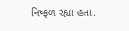નિષ્ફળ રહ્યા હતા.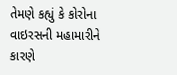તેમણે કહ્યું કે કોરોના વાઇરસની મહામારીને કારણે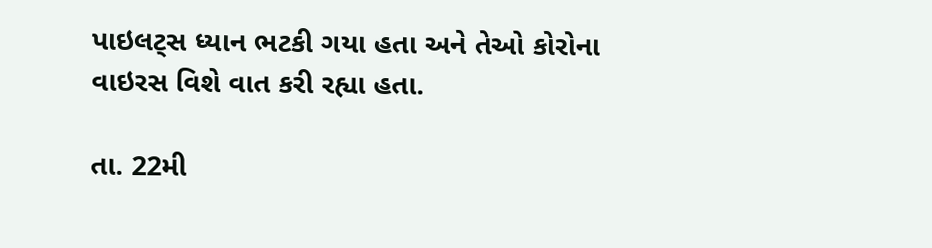પાઇલટ્સ ધ્યાન ભટકી ગયા હતા અને તેઓ કોરોના વાઇરસ વિશે વાત કરી રહ્યા હતા.

તા. 22મી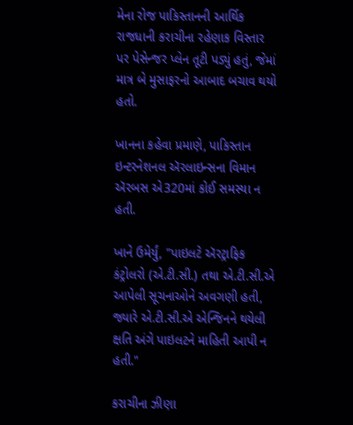મેના રોજ પાકિસ્તાનની આર્થિક રાજધાની કરાચીના રહેણાક વિસ્તાર પર પેસેન્જર પ્લેન તૂટી પડ્યું હતું, જેમાં માત્ર બે મુસાફરનો આબાદ બચાવ થયો હતો.

ખાનના કહેવા પ્રમાણે, પાકિસ્તાન ઇન્ટરનેશનલ ઍરલાઇન્સના વિમાન ઍરબસ એ320માં કોઈ સમસ્યા ન હતી.

ખાને ઉમેર્યું, "પાઇલટે ઍરટ્રાફિક કંટ્રોલરો (એ.ટી.સી.) તથા એ.ટી.સી.એ આપેલી સૂચનાઓને અવગણી હતી, જ્યારે એ.ટી.સી.એ એન્જિનને થયેલી ક્ષતિ અંગે પાઇલટને માહિતી આપી ન હતી."

કરાચીના ઝીણા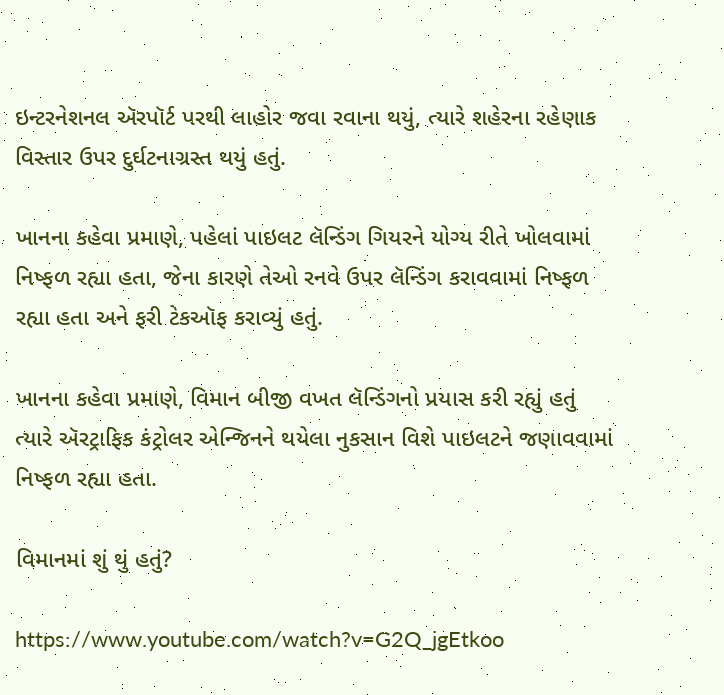ઇન્ટરનેશનલ ઍરપૉર્ટ પરથી લાહોર જવા રવાના થયું, ત્યારે શહેરના રહેણાક વિસ્તાર ઉપર દુર્ઘટનાગ્રસ્ત થયું હતું.

ખાનના કહેવા પ્રમાણે, પહેલાં પાઇલટ લૅન્ડિંગ ગિયરને યોગ્ય રીતે ખોલવામાં નિષ્ફળ રહ્યા હતા, જેના કારણે તેઓ રનવે ઉપર લૅન્ડિંગ કરાવવામાં નિષ્ફળ રહ્યા હતા અને ફરી ટેકઑફ કરાવ્યું હતું.

ખાનના કહેવા પ્રમાણે, વિમાન બીજી વખત લૅન્ડિંગનો પ્રયાસ કરી રહ્યું હતું ત્યારે ઍરટ્રાફિક કંટ્રોલર એન્જિનને થયેલા નુકસાન વિશે પાઇલટને જણાવવામાં નિષ્ફળ રહ્યા હતા.

વિમાનમાં શું થું હતું?

https://www.youtube.com/watch?v=G2Q_jgEtkoo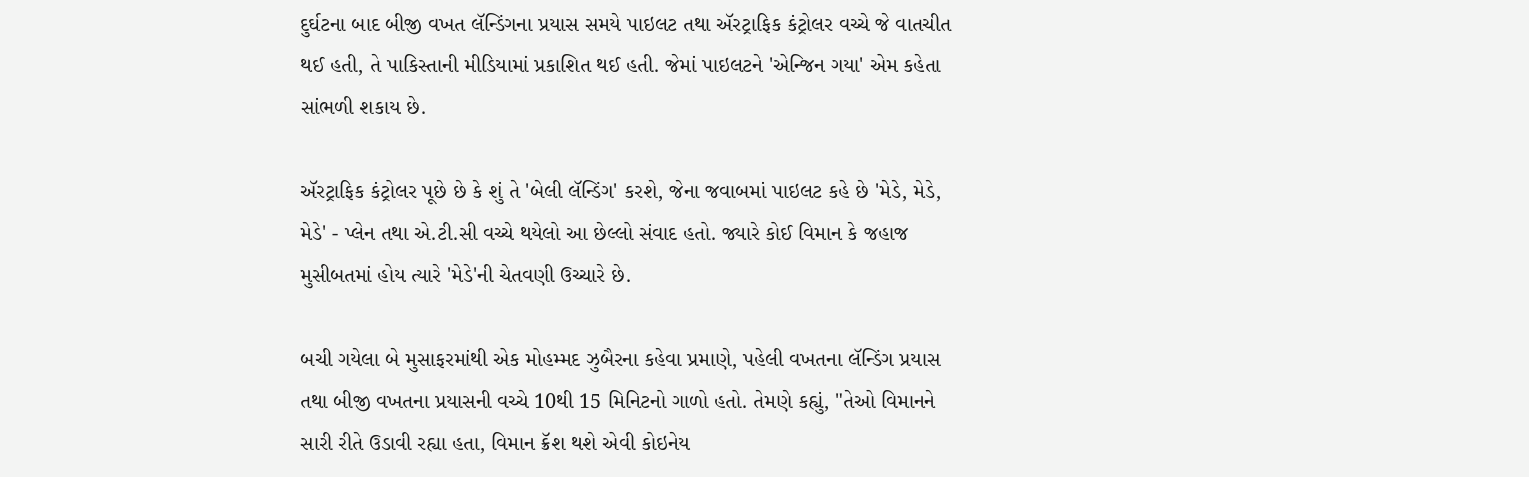દુર્ઘટના બાદ બીજી વખત લૅન્ડિંગના પ્રયાસ સમયે પાઇલટ તથા ઍરટ્રાફિક કંટ્રોલર વચ્ચે જે વાતચીત થઈ હતી, તે પાકિસ્તાની મીડિયામાં પ્રકાશિત થઈ હતી. જેમાં પાઇલટને 'એન્જિન ગયા' એમ કહેતા સાંભળી શકાય છે.

ઍરટ્રાફિક કંટ્રોલર પૂછે છે કે શું તે 'બેલી લૅન્ડિંગ' કરશે, જેના જવાબમાં પાઇલટ કહે છે 'મેડે, મેડે, મેડે' - પ્લેન તથા એ.ટી.સી વચ્ચે થયેલો આ છેલ્લો સંવાદ હતો. જ્યારે કોઈ વિમાન કે જહાજ મુસીબતમાં હોય ત્યારે 'મેડે'ની ચેતવણી ઉચ્ચારે છે.

બચી ગયેલા બે મુસાફરમાંથી એક મોહમ્મદ ઝુબૈરના કહેવા પ્રમાણે, પહેલી વખતના લૅન્ડિંગ પ્રયાસ તથા બીજી વખતના પ્રયાસની વચ્ચે 10થી 15 મિનિટનો ગાળો હતો. તેમણે કહ્યું, "તેઓ વિમાનને સારી રીતે ઉડાવી રહ્યા હતા, વિમાન ક્રૅશ થશે એવી કોઇનેય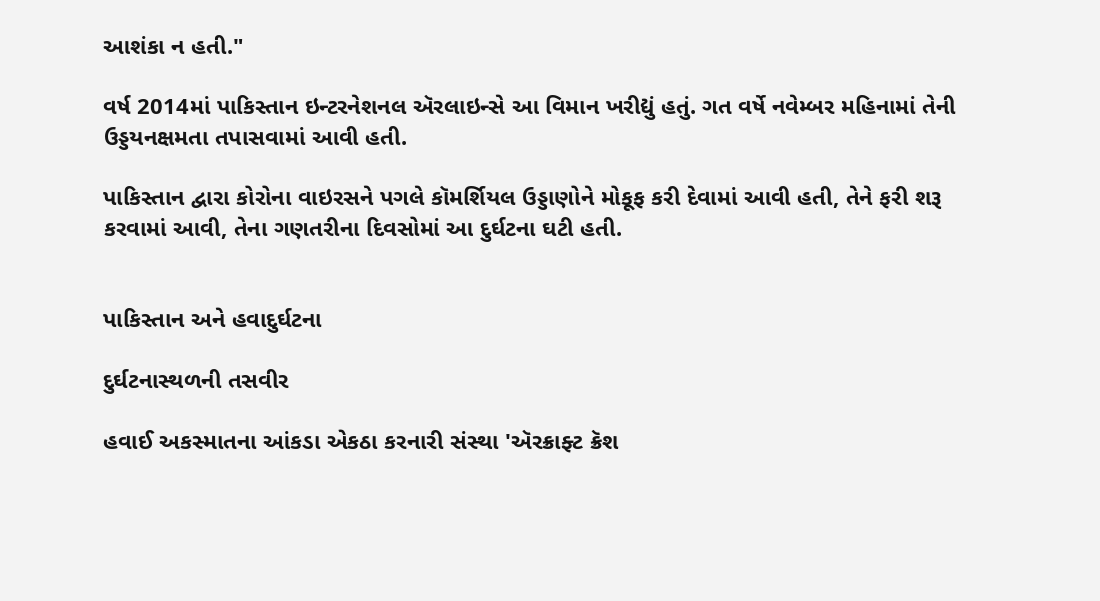આશંકા ન હતી."

વર્ષ 2014માં પાકિસ્તાન ઇન્ટરનેશનલ ઍરલાઇન્સે આ વિમાન ખરીદ્યું હતું. ગત વર્ષે નવેમ્બર મહિનામાં તેની ઉડ્ડયનક્ષમતા તપાસવામાં આવી હતી.

પાકિસ્તાન દ્વારા કોરોના વાઇરસને પગલે કૉમર્શિયલ ઉડ્ડાણોને મોકૂફ કરી દેવામાં આવી હતી, તેને ફરી શરૂ કરવામાં આવી, તેના ગણતરીના દિવસોમાં આ દુર્ઘટના ઘટી હતી.


પાકિસ્તાન અને હવાદુર્ઘટના

દુર્ઘટનાસ્થળની તસવીર

હવાઈ અકસ્માતના આંકડા એકઠા કરનારી સંસ્થા 'ઍરક્રાફ્ટ ક્રૅશ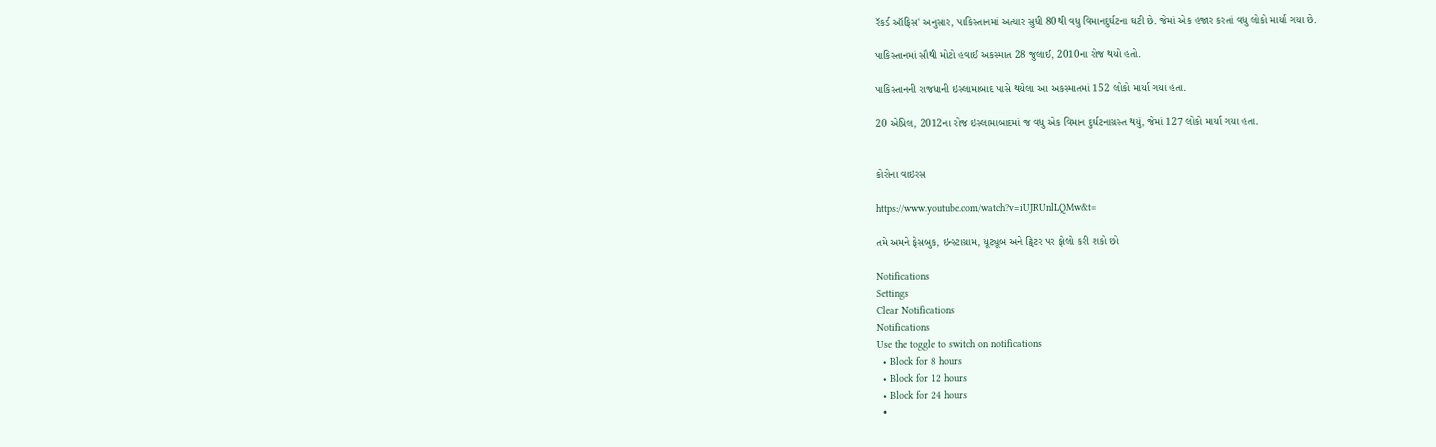રૅકર્ડ ઑફિસ' અનુસાર, પાકિસ્તાનમાં અત્યાર સુધી 80થી વધુ વિમાનદુર્ઘટના ઘટી છે. જેમાં એક હજાર કરતાં વધુ લોકો માર્યા ગયા છે.

પાકિસ્તાનમાં સૌથી મોટો હવાઈ અકસ્માત 28 જુલાઈ, 2010ના રોજ થયો હતો.

પાકિસ્તાનની રાજધાની ઇસ્લામાબાદ પાસે થયેલા આ અકસ્માતમાં 152 લોકો માર્યા ગયા હતા.

20 એપ્રિલ, 2012ના રોજ ઇસ્લામાબાદમાં જ વધુ એક વિમાન દુર્ઘટનાગ્રસ્ત થયું, જેમાં 127 લોકો માર્યા ગયા હતા.


કોરોના વાઇરસ

https://www.youtube.com/watch?v=iUJRUnlLQMw&t=

તમે અમને ફેસબુક, ઇન્સ્ટાગ્રામ, યૂટ્યૂબ અને ટ્વિટર પર ફોલો કરી શકો છો

Notifications
Settings
Clear Notifications
Notifications
Use the toggle to switch on notifications
  • Block for 8 hours
  • Block for 12 hours
  • Block for 24 hours
  •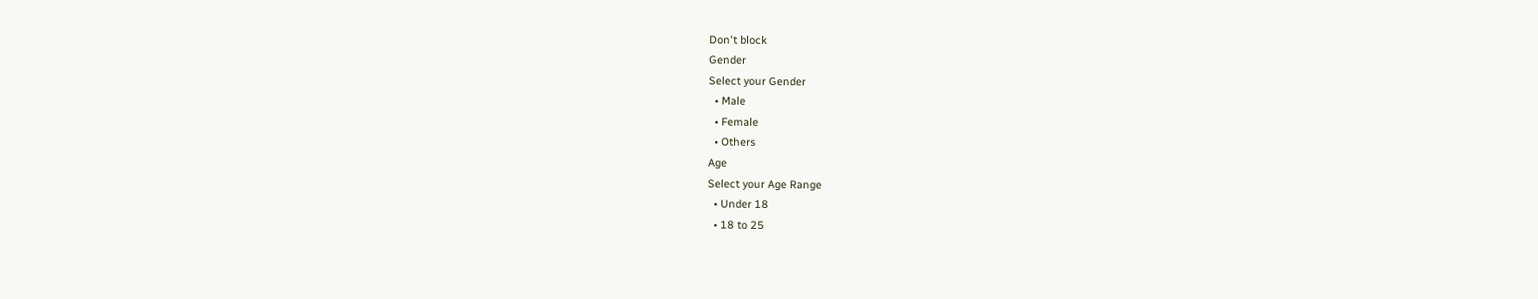Don't block
Gender
Select your Gender
  • Male
  • Female
  • Others
Age
Select your Age Range
  • Under 18
  • 18 to 25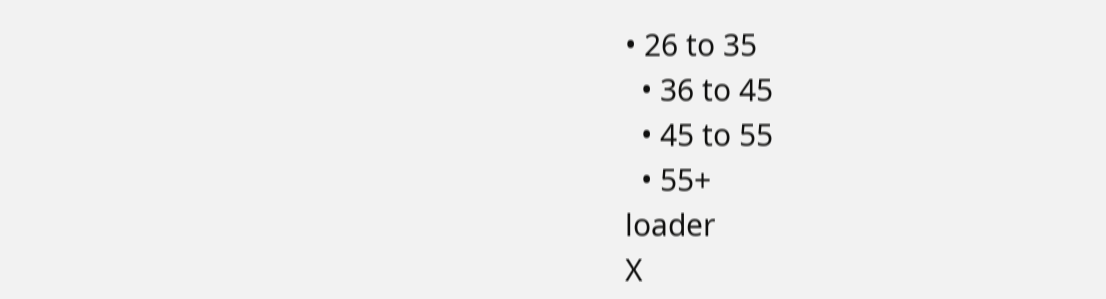• 26 to 35
  • 36 to 45
  • 45 to 55
  • 55+
loader
X